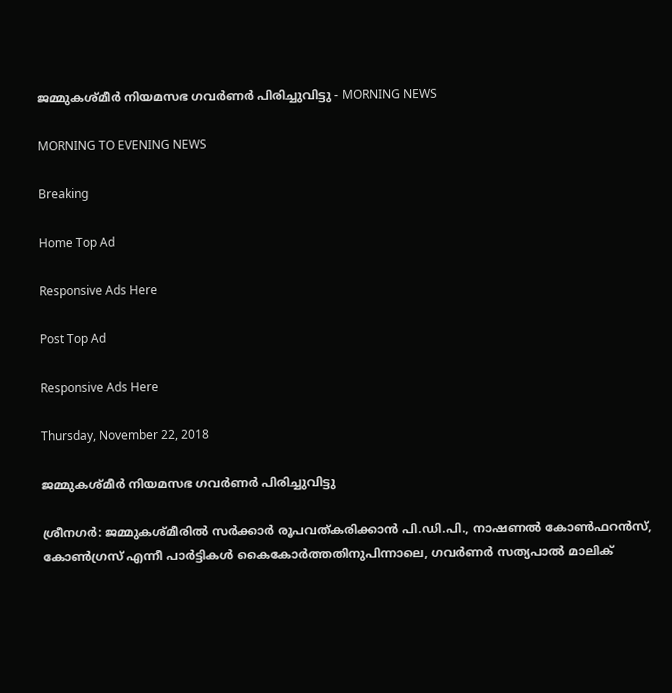ജമ്മുകശ്മീര്‍ നിയമസഭ ഗവര്‍ണര്‍ പിരിച്ചുവിട്ടു - MORNING NEWS

MORNING TO EVENING NEWS

Breaking

Home Top Ad

Responsive Ads Here

Post Top Ad

Responsive Ads Here

Thursday, November 22, 2018

ജമ്മുകശ്മീര്‍ നിയമസഭ ഗവര്‍ണര്‍ പിരിച്ചുവിട്ടു

ശ്രീനഗർ: ജമ്മുകശ്മീരിൽ സർക്കാർ രൂപവത്കരിക്കാൻ പി.ഡി.പി., നാഷണൽ കോൺഫറൻസ്, കോൺഗ്രസ് എന്നീ പാർട്ടികൾ കൈകോർത്തതിനുപിന്നാലെ, ഗവർണർ സത്യപാൽ മാലിക്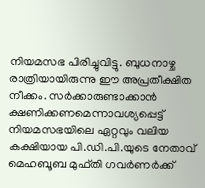നിയമസഭ പിരിച്ചുവിട്ടു. ബുധനാഴ്ച രാത്രിയായിരുന്നു ഈ അപ്രതീക്ഷിത നീക്കം. സർക്കാരുണ്ടാക്കാൻ ക്ഷണിക്കണമെന്നാവശ്യപ്പെട്ട് നിയമസഭയിലെ ഏറ്റവും വലിയ കക്ഷിയായ പി.ഡി.പി.യുടെ നേതാവ് മെഹബൂബ മുഫ്തി ഗവർണർക്ക്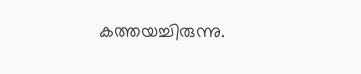കത്തയച്ചിരുന്നു.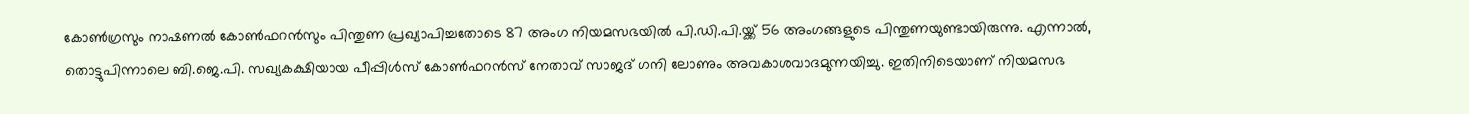കോൺഗ്രസും നാഷണൽ കോൺഫറൻസും പിന്തുണ പ്രഖ്യാപിച്ചതോടെ 87 അംഗ നിയമസഭയിൽ പി.ഡി.പി.യ്ക്ക് 56 അംഗങ്ങളുടെ പിന്തുണയുണ്ടായിരുന്നു. എന്നാൽ, തൊട്ടുപിന്നാലെ ബി.ജെ.പി. സഖ്യകക്ഷിയായ പീപ്പിൾസ് കോൺഫറൻസ് നേതാവ് സാജദ് ഗനി ലോണും അവകാശവാദമുന്നയിച്ചു. ഇതിനിടെയാണ് നിയമസഭ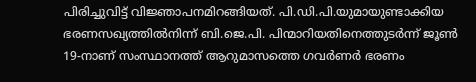പിരിച്ചുവിട്ട് വിജ്ഞാപനമിറങ്ങിയത്. പി.ഡി.പി.യുമായുണ്ടാക്കിയ ഭരണസഖ്യത്തിൽനിന്ന് ബി.ജെ.പി. പിന്മാറിയതിനെത്തുടർന്ന് ജൂൺ 19-നാണ് സംസ്ഥാനത്ത് ആറുമാസത്തെ ഗവർണർ ഭരണം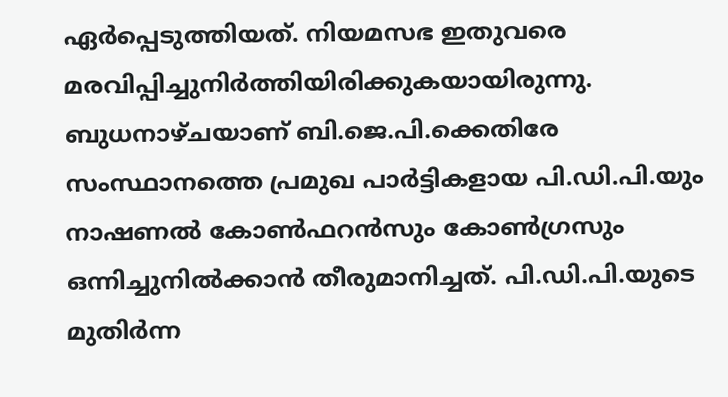ഏർപ്പെടുത്തിയത്. നിയമസഭ ഇതുവരെ മരവിപ്പിച്ചുനിർത്തിയിരിക്കുകയായിരുന്നു. ബുധനാഴ്ചയാണ് ബി.ജെ.പി.ക്കെതിരേ സംസ്ഥാനത്തെ പ്രമുഖ പാർട്ടികളായ പി.ഡി.പി.യും നാഷണൽ കോൺഫറൻസും കോൺഗ്രസും ഒന്നിച്ചുനിൽക്കാൻ തീരുമാനിച്ചത്. പി.ഡി.പി.യുടെ മുതിർന്ന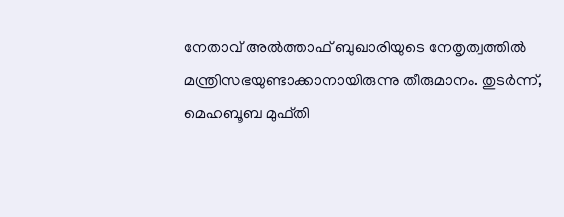നേതാവ് അൽത്താഫ് ബുഖാരിയുടെ നേതൃത്വത്തിൽ മന്ത്രിസഭയുണ്ടാക്കാനായിരുന്നു തീരുമാനം. തുടർന്ന്, മെഹബൂബ മുഫ്തി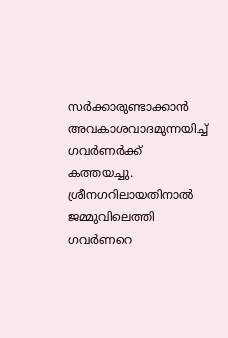സർക്കാരുണ്ടാക്കാൻ അവകാശവാദമുന്നയിച്ച് ഗവർണർക്ക് കത്തയച്ചു. ശ്രീനഗറിലായതിനാൽ ജമ്മുവിലെത്തി ഗവർണറെ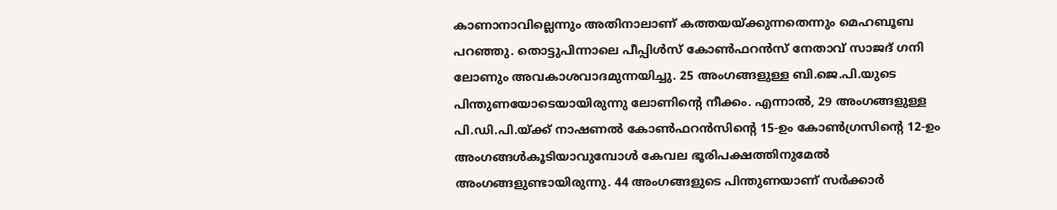കാണാനാവില്ലെന്നും അതിനാലാണ് കത്തയയ്ക്കുന്നതെന്നും മെഹബൂബ പറഞ്ഞു. തൊട്ടുപിന്നാലെ പീപ്പിൾസ് കോൺഫറൻസ് നേതാവ് സാജദ് ഗനി ലോണും അവകാശവാദമുന്നയിച്ചു. 25 അംഗങ്ങളുള്ള ബി.ജെ.പി.യുടെ പിന്തുണയോടെയായിരുന്നു ലോണിന്റെ നീക്കം. എന്നാൽ, 29 അംഗങ്ങളുള്ള പി.ഡി.പി.യ്ക്ക് നാഷണൽ കോൺഫറൻസിന്റെ 15-ഉം കോൺഗ്രസിന്റെ 12-ഉം അംഗങ്ങൾകൂടിയാവുമ്പോൾ കേവല ഭൂരിപക്ഷത്തിനുമേൽ അംഗങ്ങളുണ്ടായിരുന്നു. 44 അംഗങ്ങളുടെ പിന്തുണയാണ് സർക്കാർ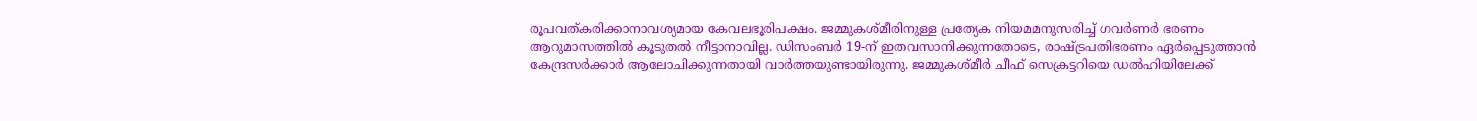രൂപവത്കരിക്കാനാവശ്യമായ കേവലഭൂരിപക്ഷം. ജമ്മുകശ്മീരിനുള്ള പ്രത്യേക നിയമമനുസരിച്ച് ഗവർണർ ഭരണം ആറുമാസത്തിൽ കൂടുതൽ നീട്ടാനാവില്ല. ഡിസംബർ 19-ന് ഇതവസാനിക്കുന്നതോടെ, രാഷ്ട്രപതിഭരണം ഏർപ്പെടുത്താൻ കേന്ദ്രസർക്കാർ ആലോചിക്കുന്നതായി വാർത്തയുണ്ടായിരുന്നു. ജമ്മുകശ്മീർ ചീഫ് സെക്രട്ടറിയെ ഡൽഹിയിലേക്ക്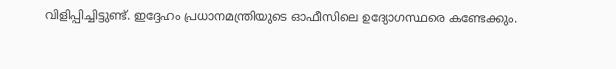വിളിപ്പിച്ചിട്ടുണ്ട്. ഇദ്ദേഹം പ്രധാനമന്ത്രിയുടെ ഓഫീസിലെ ഉദ്യോഗസ്ഥരെ കണ്ടേക്കും.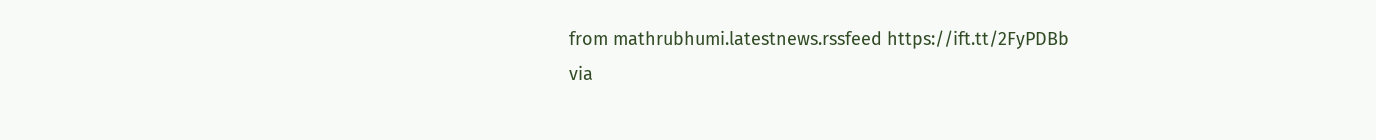from mathrubhumi.latestnews.rssfeed https://ift.tt/2FyPDBb
via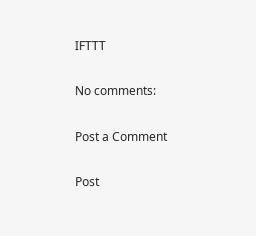IFTTT

No comments:

Post a Comment

Post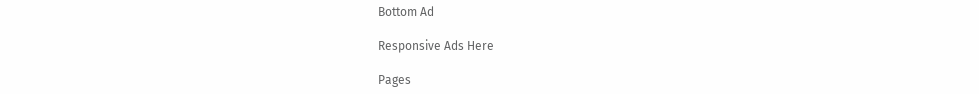Bottom Ad

Responsive Ads Here

Pages